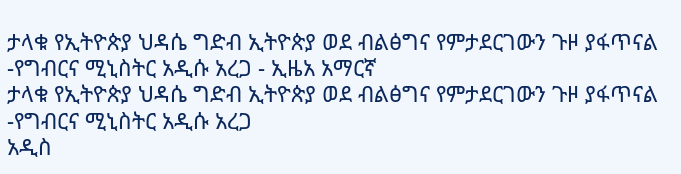ታላቁ የኢትዮጵያ ህዳሴ ግድብ ኢትዮጵያ ወደ ብልፅግና የምታደርገውን ጉዞ ያፋጥናል -የግብርና ሚኒስትር አዲሱ አረጋ - ኢዜአ አማርኛ
ታላቁ የኢትዮጵያ ህዳሴ ግድብ ኢትዮጵያ ወደ ብልፅግና የምታደርገውን ጉዞ ያፋጥናል -የግብርና ሚኒስትር አዲሱ አረጋ
አዲስ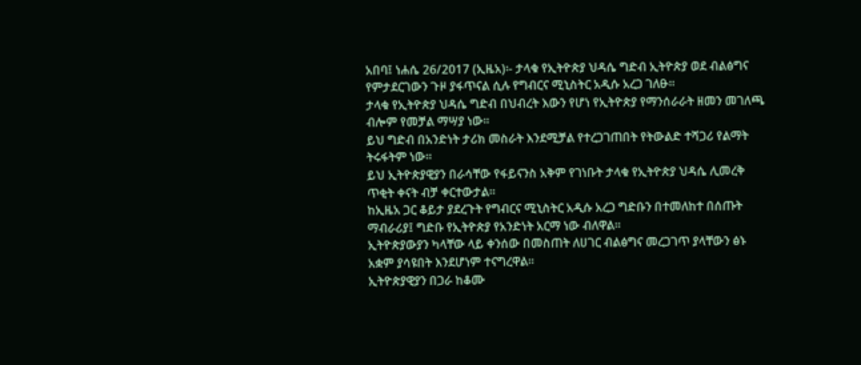አበባ፤ ነሐሴ 26/2017 (ኢዜአ)፡- ታላቁ የኢትዮጵያ ህዳሴ ግድብ ኢትዮጵያ ወደ ብልፅግና የምታደርገውን ጉዞ ያፋጥናል ሲሉ የግብርና ሚኒስትር አዲሱ አረጋ ገለፁ።
ታላቁ የኢትዮጵያ ህዳሴ ግድብ በህብረት እውን የሆነ የኢትዮጵያ የማንሰራራት ዘመን መገለጫ ብሎም የመቻል ማሣያ ነው፡፡
ይህ ግድብ በአንድነት ታሪክ መስራት እንደሚቻል የተረጋገጠበት የትውልድ ተሻጋሪ የልማት ትሩፋትም ነው።
ይህ ኢትዮጵያዊያን በራሳቸው የፋይናንስ አቅም የገነቡት ታላቁ የኢትዮጵያ ህዳሴ ሊመረቅ ጥቂት ቀናት ብቻ ቀርተውታል።
ከኢዜአ ጋር ቆይታ ያደረጉት የግብርና ሚኒስትር አዲሱ አረጋ ግድቡን በተመለከተ በሰጡት ማብራሪያ፤ ግድቡ የኢትዮጵያ የአንድነት አርማ ነው ብለዋል።
ኢትዮጵያውያን ካላቸው ላይ ቀንሰው በመስጠት ለሀገር ብልፅግና መረጋገጥ ያላቸውን ፅኑ አቋም ያሳዩበት እንደሆነም ተናግረዋል።
ኢትዮጵያዊያን በጋራ ከቆሙ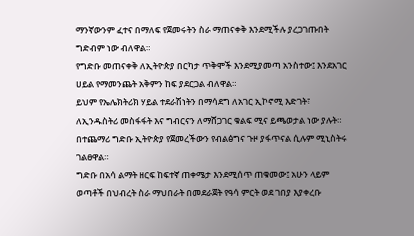ማንኛውንም ፈተና በማለፍ የጀመሩትን ስራ ማጠናቀቅ እንደሚችሉ ያረጋገጡበት ግድብም ነው ብለዋል።
የግድቡ መጠናቀቅ ለኢትዮጵያ በርካታ ጥቅሞች እንደሚያመጣ አንስተው፤ እንደአገር ሀይል የማመንጨት አቅምን ከፍ ያደርጋል ብለዋል።
ይህም የኤሌክትሪክ ሃይል ተደራሽነትን በማሳደግ ለአገር ኢኮኖሚ እድገት፣ ለኢንዱስትሪ መስፋፋት እና ግብርናን ለማሸጋገር ቁልፍ ሚና ይጫወታል ነው ያሉት።
በተጨማሪ ግድቡ ኢትዮጵያ የጀመረችውን የብልፅግና ጉዞ ያፋጥናል ሲሉም ሚኒስትሩ ገልፀዋል።
ግድቡ በአሳ ልማት ዘርፍ ከፍተኛ ጠቀሜታ እንደሚሰጥ ጠቁመው፤ አሁን ላይም ወጣቶች በህብረት ስራ ማህበራት በመደራጀት የዓሳ ምርት ወደ ገበያ እያቀረቡ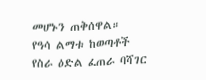መሆኑን ጠቅሰዋል።
የዓሳ ልማቱ ከወጣቶች የስራ ዕድል ፈጠራ ባሻገር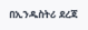በኢንዱስትሪ ደረጃ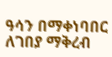ዓሳን በማቀነባበር ለገበያ ማቅረብ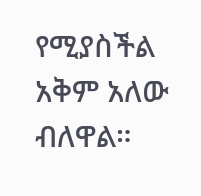የሚያስችል አቅም አለው ብለዋል።